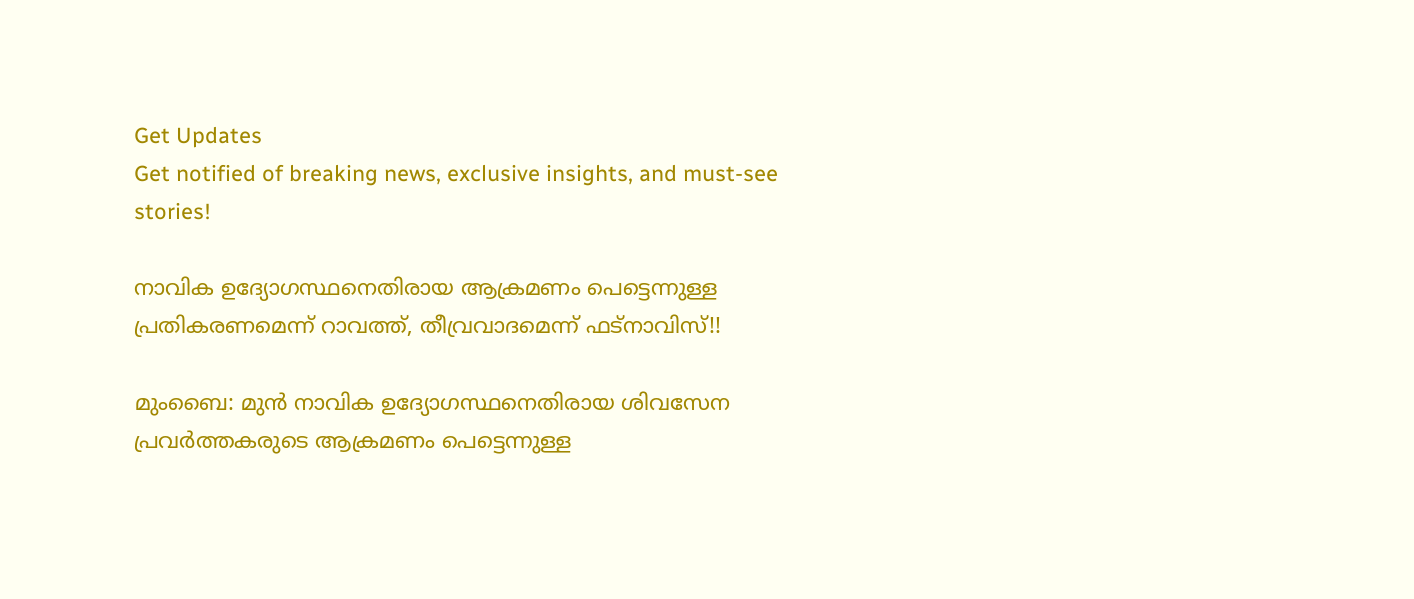Get Updates
Get notified of breaking news, exclusive insights, and must-see stories!

നാവിക ഉദ്യോഗസ്ഥനെതിരായ ആക്രമണം പെട്ടെന്നുള്ള പ്രതികരണമെന്ന് റാവത്ത്, തീവ്രവാദമെന്ന് ഫട്‌നാവിസ്!!

മുംബൈ: മുന്‍ നാവിക ഉദ്യോഗസ്ഥനെതിരായ ശിവസേന പ്രവര്‍ത്തകരുടെ ആക്രമണം പെട്ടെന്നുള്ള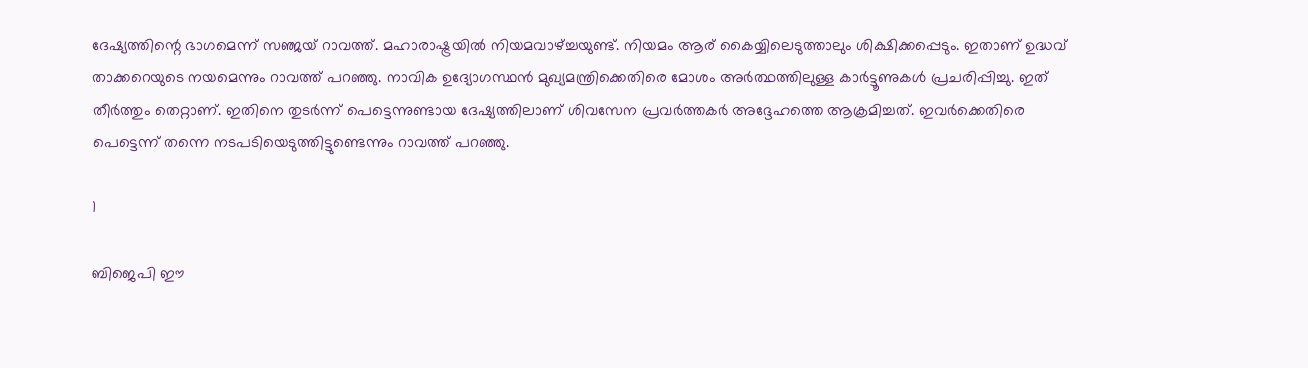ദേഷ്യത്തിന്റെ ഭാഗമെന്ന് സഞ്ജയ് റാവത്ത്. മഹാരാഷ്ട്രയില്‍ നിയമവാഴ്ച്ചയുണ്ട്. നിയമം ആര് കൈയ്യിലെടുത്താലും ശിക്ഷിക്കപ്പെടും. ഇതാണ് ഉദ്ധവ് താക്കറെയുടെ നയമെന്നും റാവത്ത് പറഞ്ഞു. നാവിക ഉദ്യോഗസ്ഥന്‍ മുഖ്യമന്ത്രിക്കെതിരെ മോശം അര്‍ത്ഥത്തിലുള്ള കാര്‍ട്ടൂണുകള്‍ പ്രചരിപ്പിച്ചു. ഇത് തീര്‍ത്തും തെറ്റാണ്. ഇതിനെ തുടര്‍ന്ന് പെട്ടെന്നുണ്ടായ ദേഷ്യത്തിലാണ് ശിവസേന പ്രവര്‍ത്തകര്‍ അദ്ദേഹത്തെ ആക്രമിച്ചത്. ഇവര്‍ക്കെതിരെ പെട്ടെന്ന് തന്നെ നടപടിയെടുത്തിട്ടുണ്ടെന്നും റാവത്ത് പറഞ്ഞു.

1

ബിജെപി ഈ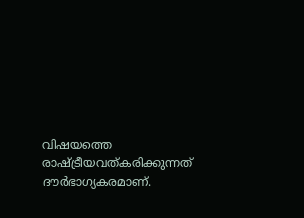വിഷയത്തെ രാഷ്ട്രീയവത്കരിക്കുന്നത് ദൗര്‍ഭാഗ്യകരമാണ്.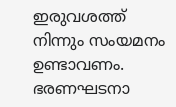ഇരുവശത്ത് നിന്നും സംയമനം ഉണ്ടാവണം. ഭരണഘടനാ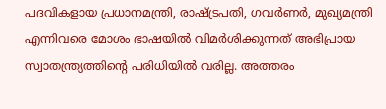പദവികളായ പ്രധാനമന്ത്രി, രാഷ്ട്രപതി, ഗവര്‍ണര്‍, മുഖ്യമന്ത്രി എന്നിവരെ മോശം ഭാഷയില്‍ വിമര്‍ശിക്കുന്നത് അഭിപ്രായ സ്വാതന്ത്ര്യത്തിന്റെ പരിധിയില്‍ വരില്ല. അത്തരം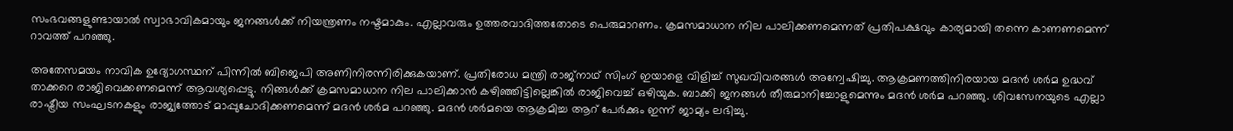സംഭവങ്ങളുണ്ടായാല്‍ സ്വാഭാവികമായും ജനങ്ങള്‍ക്ക് നിയന്ത്രണം നഷ്ടമാകും. എല്ലാവരും ഉത്തരവാദിത്തതോടെ പെരുമാറണം. ക്രമസമാധാന നില പാലിക്കണമെന്നത് പ്രതിപക്ഷവും കാര്യമായി തന്നെ കാണണമെന്ന് റാവത്ത് പറഞ്ഞു.

അതേസമയം നാവിക ഉദ്യോഗസ്ഥന് പിന്നില്‍ ബിജെപി അണിനിരന്നിരിക്കുകയാണ്. പ്രതിരോധ മന്ത്രി രാജ്‌നാഥ് സിംഗ് ഇയാളെ വിളിച്ച് സുഖവിവരങ്ങള്‍ അന്വേഷിച്ചു. ആക്രമണത്തിനിരയായ മദന്‍ ശര്‍മ ഉദ്ധവ് താക്കറെ രാജിവെക്കണമെന്ന് ആവശ്യപ്പെട്ടു. നിങ്ങള്‍ക്ക് ക്രമസമാധാന നില പാലിക്കാന്‍ കഴിഞ്ഞിട്ടില്ലെങ്കില്‍ രാജിവെച്ച് ഒഴിയുക. ബാക്കി ജനങ്ങള്‍ തീരുമാനിച്ചോളുമെന്നും മദന്‍ ശര്‍മ പറഞ്ഞു. ശിവസേനയുടെ എല്ലാ രാഷ്ട്രീയ സംഘടനകളും രാജ്യത്തോട് മാപ്പുചോദിക്കണമെന്ന് മദന്‍ ശര്‍മ പറഞ്ഞു. മദന്‍ ശര്‍മയെ ആക്രമിച്ച ആറ് പേര്‍ക്കും ഇന്ന് ജാമ്യം ലഭിച്ചു.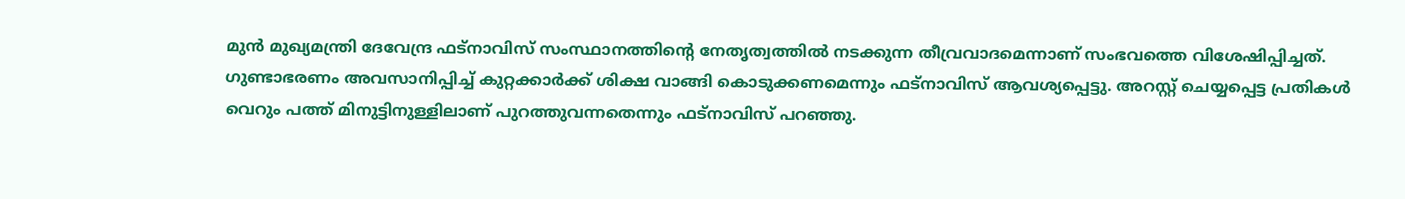മുന്‍ മുഖ്യമന്ത്രി ദേവേന്ദ്ര ഫട്‌നാവിസ് സംസ്ഥാനത്തിന്റെ നേതൃത്വത്തില്‍ നടക്കുന്ന തീവ്രവാദമെന്നാണ് സംഭവത്തെ വിശേഷിപ്പിച്ചത്. ഗുണ്ടാഭരണം അവസാനിപ്പിച്ച് കുറ്റക്കാര്‍ക്ക് ശിക്ഷ വാങ്ങി കൊടുക്കണമെന്നും ഫട്‌നാവിസ് ആവശ്യപ്പെട്ടു. അറസ്റ്റ് ചെയ്യപ്പെട്ട പ്രതികള്‍ വെറും പത്ത് മിനുട്ടിനുള്ളിലാണ് പുറത്തുവന്നതെന്നും ഫട്‌നാവിസ് പറഞ്ഞു.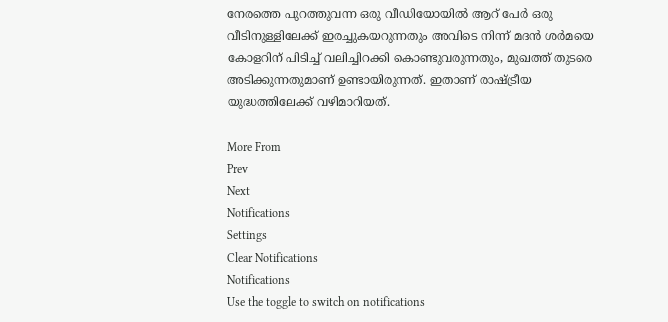നേരത്തെ പുറത്തുവന്ന ഒരു വീഡിയോയില്‍ ആറ് പേര്‍ ഒരു വീടിനുള്ളിലേക്ക് ഇരച്ചുകയറുന്നതും അവിടെ നിന്ന് മദന്‍ ശര്‍മയെ കോളറിന് പിടിച്ച് വലിച്ചിറക്കി കൊണ്ടുവരുന്നതും, മുഖത്ത് തുടരെ അടിക്കുന്നതുമാണ് ഉണ്ടായിരുന്നത്. ഇതാണ് രാഷ്ട്രീയ യുദ്ധത്തിലേക്ക് വഴിമാറിയത്.

More From
Prev
Next
Notifications
Settings
Clear Notifications
Notifications
Use the toggle to switch on notifications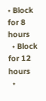• Block for 8 hours
  • Block for 12 hours
  •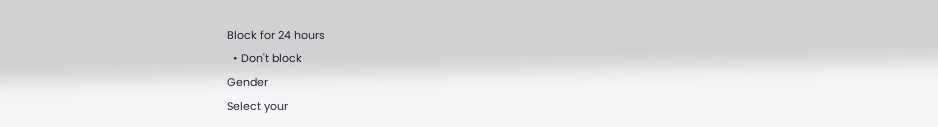Block for 24 hours
  • Don't block
Gender
Select your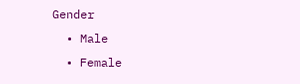Gender
  • Male
  • Female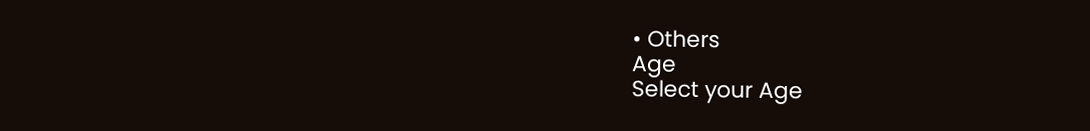• Others
Age
Select your Age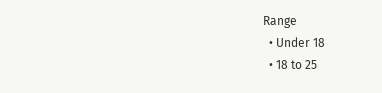Range
  • Under 18
  • 18 to 25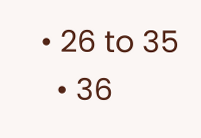• 26 to 35
  • 36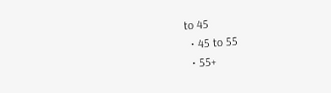to 45
  • 45 to 55
  • 55+